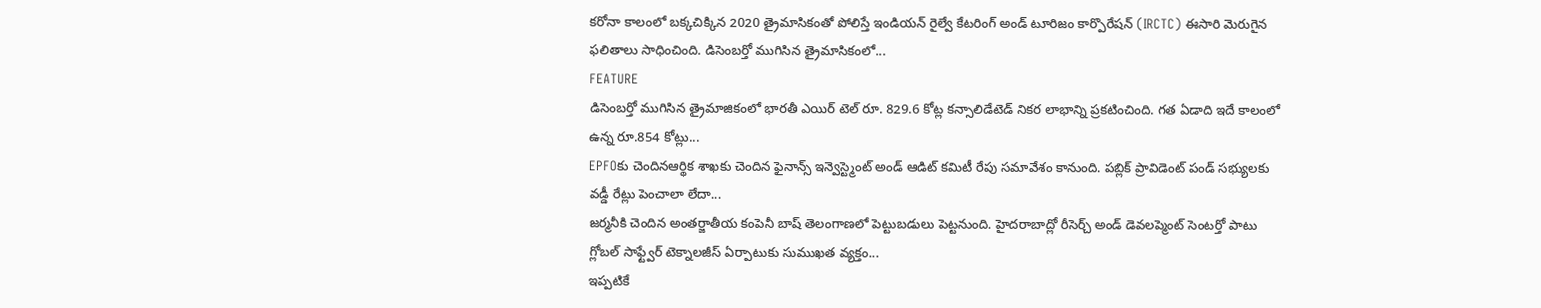కరోనా కాలంలో బక్కచిక్కిన 2020 త్రైమాసికంతో పోలిస్తే ఇండియన్ రైల్వే కేటరింగ్ అండ్ టూరిజం కార్పొరేషన్ (IRCTC) ఈసారి మెరుగైన ఫలితాలు సాధించింది. డిసెంబర్తో ముగిసిన త్రైమాసికంలో...
FEATURE
డిసెంబర్తో ముగిసిన త్రైమాజికంలో భారతీ ఎయిర్ టెల్ రూ. 829.6 కోట్ల కన్సాలిడేటెడ్ నికర లాభాన్ని ప్రకటించింది. గత ఏడాది ఇదే కాలంలో ఉన్న రూ.854 కోట్లు...
EPFOకు చెందినఆర్థిక శాఖకు చెందిన ఫైనాన్స్ ఇన్వెస్ట్మెంట్ అండ్ ఆడిట్ కమిటీ రేపు సమావేశం కానుంది. పబ్లిక్ ప్రావిడెంట్ పండ్ సభ్యులకు వడ్డీ రేట్లు పెంచాలా లేదా...
జర్మనీకి చెందిన అంతర్జాతీయ కంపెనీ బాష్ తెలంగాణలో పెట్టుబడులు పెట్టనుంది. హైదరాబాద్లో రీసెర్చ్ అండ్ డెవలప్మెంట్ సెంటర్తో పాటు గ్లోబల్ సాఫ్ట్వేర్ టెక్నాలజీస్ ఏర్పాటుకు సుముఖత వ్యక్తం...
ఇప్పటికే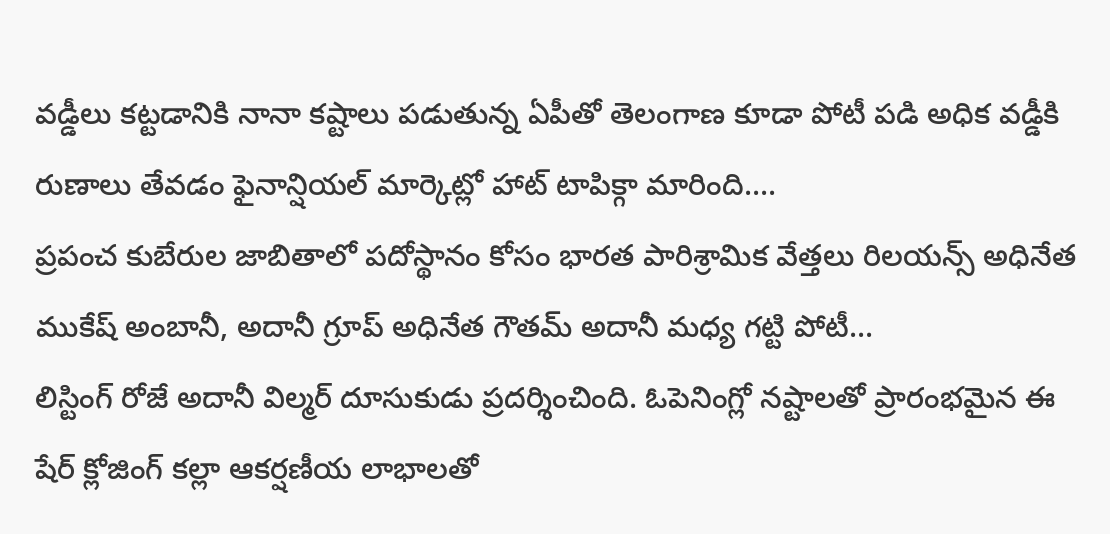వడ్డీలు కట్టడానికి నానా కష్టాలు పడుతున్న ఏపీతో తెలంగాణ కూడా పోటీ పడి అధిక వడ్డీకి రుణాలు తేవడం ఫైనాన్షియల్ మార్కెట్లో హాట్ టాపిక్గా మారింది....
ప్రపంచ కుబేరుల జాబితాలో పదోస్థానం కోసం భారత పారిశ్రామిక వేత్తలు రిలయన్స్ అధినేత ముకేష్ అంబానీ, అదానీ గ్రూప్ అధినేత గౌతమ్ అదానీ మధ్య గట్టి పోటీ...
లిస్టింగ్ రోజే అదానీ విల్మర్ దూసుకుడు ప్రదర్శించింది. ఓపెనింగ్లో నష్టాలతో ప్రారంభమైన ఈ షేర్ క్లోజింగ్ కల్లా ఆకర్షణీయ లాభాలతో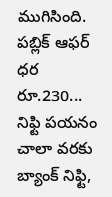ముగిసింది. పబ్లిక్ ఆఫర్ ధర రూ.230...
నిఫ్టి పయనం చాలా వరకు బ్యాంక్ నిఫ్టి,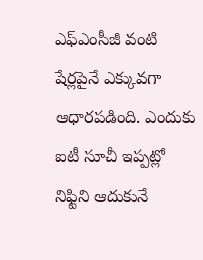ఎఫ్ఎంసీజీ వంటి షేర్లపైనే ఎక్కువగా ఆధారపడింది. ఎందుకు ఐటీ సూచీ ఇప్పట్లో నిఫ్టిని ఆదుకునే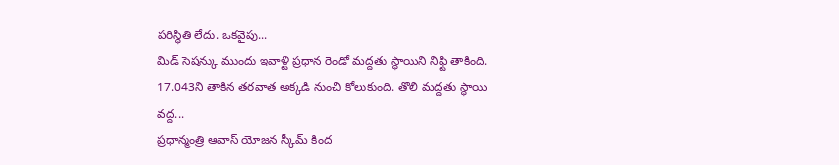పరిస్థితి లేదు. ఒకవైపు...
మిడ్ సెషన్కు ముందు ఇవాళ్టి ప్రధాన రెండో మద్దతు స్థాయిని నిఫ్టి తాకింది. 17.043ని తాకిన తరవాత అక్కడి నుంచి కోలుకుంది. తొలి మద్దతు స్థాయి వద్ద...
ప్రధాన్మంత్రి ఆవాస్ యోజన స్కీమ్ కింద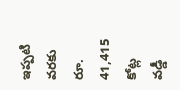ఇప్పటి వరకు రూ. 41,415 కోట్ల వడ్డీ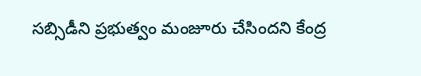సబ్సిడీని ప్రభుత్వం మంజూరు చేసిందని కేంద్ర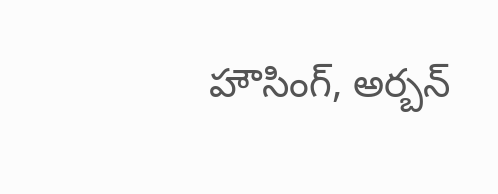హౌసింగ్, అర్బన్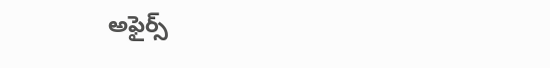అఫైర్స్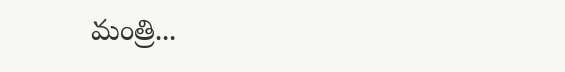మంత్రి...